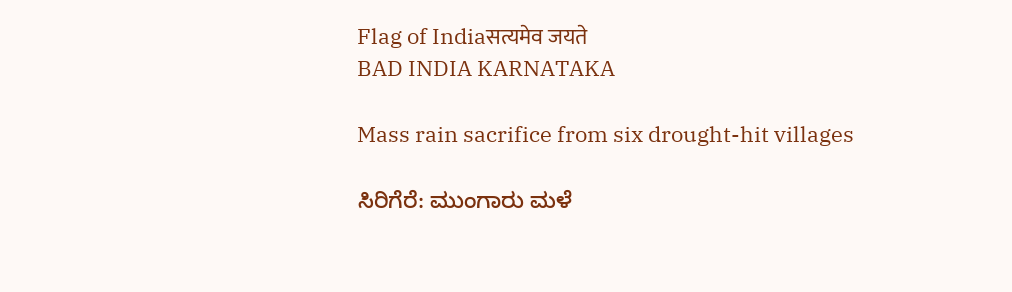Flag of Indiaसत्यमेव जयते
BAD INDIA KARNATAKA

Mass rain sacrifice from six drought-hit villages

ಸಿರಿಗೆರೆ: ಮುಂಗಾರು ಮಳೆ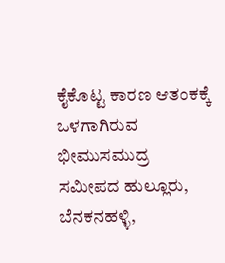ಕೈಕೊಟ್ಟ ಕಾರಣ ಆತಂಕಕ್ಕೆ ಒಳಗಾಗಿರುವ ಭೀಮುಸಮುದ್ರ ಸಮೀಪದ ಹುಲ್ಲೂರು, ಬೆನಕನಹಳ್ಳಿ,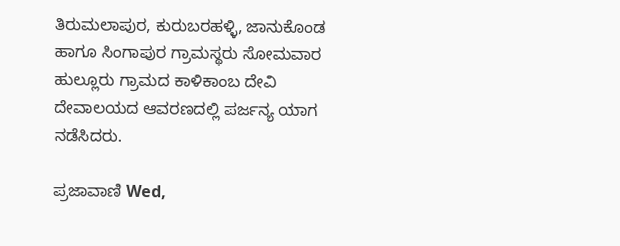ತಿರುಮಲಾಪುರ, ಕುರುಬರಹಳ್ಳಿ, ಜಾನುಕೊಂಡ ಹಾಗೂ ಸಿಂಗಾಪುರ ಗ್ರಾಮಸ್ಥರು ಸೋಮವಾರ ಹುಲ್ಲೂರು ಗ್ರಾಮದ ಕಾಳಿಕಾಂಬ ದೇವಿ ದೇವಾಲಯದ ಆವರಣದಲ್ಲಿ ಪರ್ಜನ್ಯ ಯಾಗ ನಡೆಸಿದರು.

ಪ್ರಜಾವಾಣಿ Wed,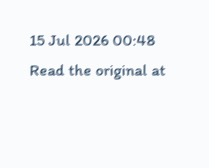15 Jul 2026 00:48
Read the original at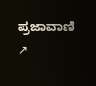ಪ್ರಜಾವಾಣಿ ↗